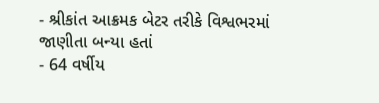- શ્રીકાંત આક્રમક બેટર તરીકે વિશ્વભરમાં જાણીતા બન્યા હતાં
- 64 વર્ષીય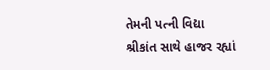તેમની પત્ની વિદ્યા શ્રીકાંત સાથે હાજર રહ્યાં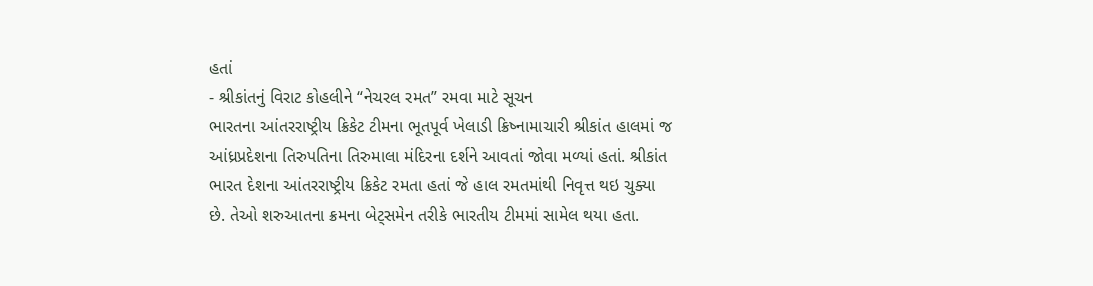હતાં
- શ્રીકાંતનું વિરાટ કોહલીને “નેચરલ રમત” રમવા માટે સૂચન
ભારતના આંતરરાષ્ટ્રીય ક્રિકેટ ટીમના ભૂતપૂર્વ ખેલાડી ક્રિષ્નામાચારી શ્રીકાંત હાલમાં જ આંધ્રપ્રદેશના તિરુપતિના તિરુમાલા મંદિરના દર્શને આવતાં જોવા મળ્યાં હતાં. શ્રીકાંત ભારત દેશના આંતરરાષ્ટ્રીય ક્રિકેટ રમતા હતાં જે હાલ રમતમાંથી નિવૃત્ત થઇ ચુક્યા છે. તેઓ શરુઆતના ક્રમના બેટ્સમેન તરીકે ભારતીય ટીમમાં સામેલ થયા હતા.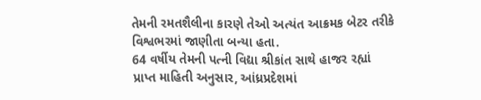તેમની રમતશૈલીના કારણે તેઓ અત્યંત આક્રમક બેટર તરીકે વિશ્વભરમાં જાણીતા બન્યા હતા.
64 વર્ષીય તેમની પત્ની વિદ્યા શ્રીકાંત સાથે હાજર રહ્યાં
પ્રાપ્ત માહિતી અનુસાર, આંધ્રપ્રદેશમાં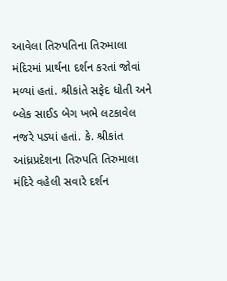આવેલા તિરુપતિના તિરુમાલા મંદિરમાં પ્રાર્થના દર્શન કરતાં જોવાં મળ્યાં હતાં. શ્રીકાંતે સફેદ ધોતી અને બ્લેક સાઈડ બેગ ખભે લટકાવેલ નજરે પડ્યાં હતાં. કે. શ્રીકાંત આંધ્રપ્રદેશના તિરુપતિ તિરુમાલા મંદિરે વહેલી સવારે દર્શન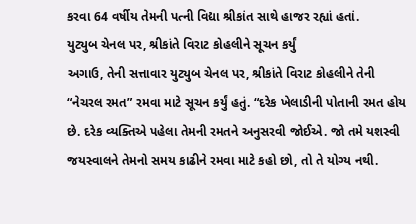કરવા 64 વર્ષીય તેમની પત્ની વિદ્યા શ્રીકાંત સાથે હાજર રહ્યાં હતાં.
યુટ્યુબ ચેનલ પર, શ્રીકાંતે વિરાટ કોહલીને સૂચન કર્યું
અગાઉ, તેની સત્તાવાર યુટ્યુબ ચેનલ પર, શ્રીકાંતે વિરાટ કોહલીને તેની “નેચરલ રમત” રમવા માટે સૂચન કર્યું હતું. “દરેક ખેલાડીની પોતાની રમત હોય છે. દરેક વ્યક્તિએ પહેલા તેમની રમતને અનુસરવી જોઈએ. જો તમે યશસ્વી જયસ્વાલને તેમનો સમય કાઢીને રમવા માટે કહો છો, તો તે યોગ્ય નથી.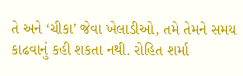તે અને ‘ચીકા’ જેવા ખેલાડીઓ, તમે તેમને સમય કાઢવાનું કહી શકતા નથી. રોહિત શર્મા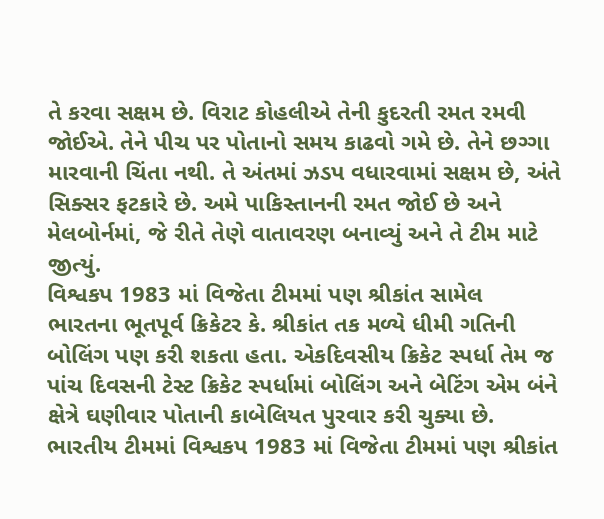તે કરવા સક્ષમ છે. વિરાટ કોહલીએ તેની કુદરતી રમત રમવી જોઈએ. તેને પીચ પર પોતાનો સમય કાઢવો ગમે છે. તેને છગ્ગા મારવાની ચિંતા નથી. તે અંતમાં ઝડપ વધારવામાં સક્ષમ છે, અંતે સિક્સર ફટકારે છે. અમે પાકિસ્તાનની રમત જોઈ છે અને મેલબોર્નમાં, જે રીતે તેણે વાતાવરણ બનાવ્યું અને તે ટીમ માટે જીત્યું.
વિશ્વકપ 1983 માં વિજેતા ટીમમાં પણ શ્રીકાંત સામેલ
ભારતના ભૂતપૂર્વ ક્રિકેટર કે. શ્રીકાંત તક મળ્યે ધીમી ગતિની બોલિંગ પણ કરી શકતા હતા. એકદિવસીય ક્રિકેટ સ્પર્ધા તેમ જ પાંચ દિવસની ટેસ્ટ ક્રિકેટ સ્પર્ધામાં બોલિંગ અને બેટિંગ એમ બંને ક્ષેત્રે ઘણીવાર પોતાની કાબેલિયત પુરવાર કરી ચુક્યા છે. ભારતીય ટીમમાં વિશ્વકપ 1983 માં વિજેતા ટીમમાં પણ શ્રીકાંત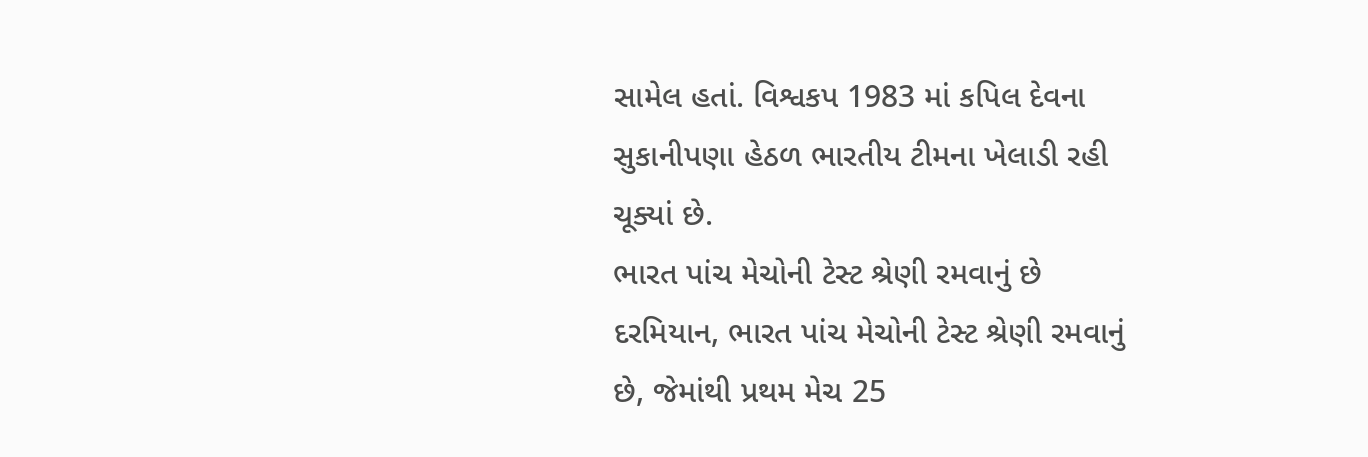સામેલ હતાં. વિશ્વકપ 1983 માં કપિલ દેવના સુકાનીપણા હેઠળ ભારતીય ટીમના ખેલાડી રહી ચૂક્યાં છે.
ભારત પાંચ મેચોની ટેસ્ટ શ્રેણી રમવાનું છે
દરમિયાન, ભારત પાંચ મેચોની ટેસ્ટ શ્રેણી રમવાનું છે, જેમાંથી પ્રથમ મેચ 25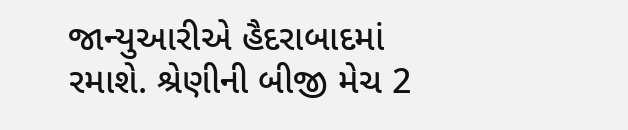જાન્યુઆરીએ હૈદરાબાદમાં રમાશે. શ્રેણીની બીજી મેચ 2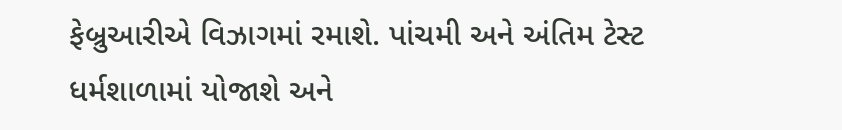ફેબ્રુઆરીએ વિઝાગમાં રમાશે. પાંચમી અને અંતિમ ટેસ્ટ ધર્મશાળામાં યોજાશે અને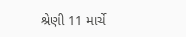શ્રેણી 11 માર્ચે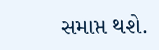સમાપ્ત થશે.